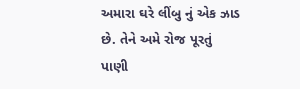અમારા ઘરે લીંબુ નું એક ઝાડ છે. તેને અમે રોજ પૂરતું પાણી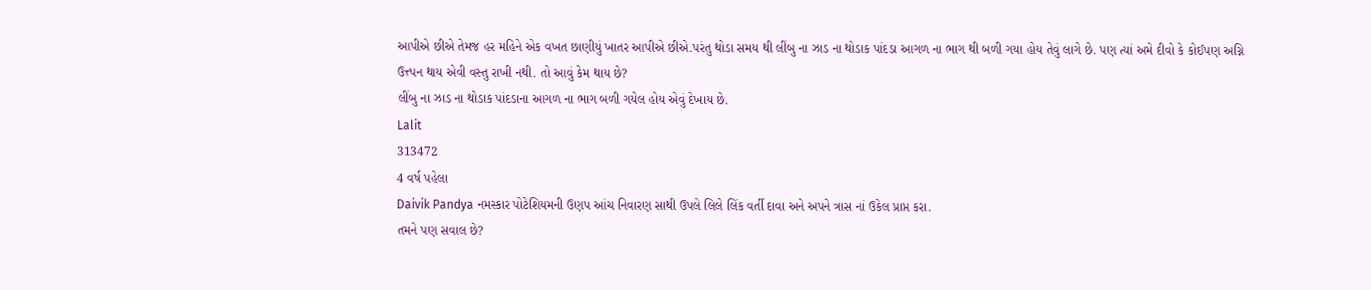આપીએ છીએ તેમજ હર મહિને એક વખત છાણીયું ખાતર આપીએ છીએ.પરંતુ થોડા સમય થી લીંબુ ના ઝાડ ના થોડાક પાંદડા આગળ ના ભાગ થી બળી ગયા હોય તેવું લાગે છે. પણ ત્યાં અમે દીવો કે કોઈપણ અગ્નિ ઉત્ત્પન થાય એવી વસ્તુ રાખી નથી. તો આવું કેમ થાય છે?
લીંબુ ના ઝાડ ના થોડાક પાંદડાના આગળ ના ભાગ બળી ગયેલ હોય એવું દેખાય છે.
Lalit
313472
4 વર્ષ પહેલા
Daivik Pandya નમસ્કાર પોટેશિયમની ઉણપ આંચ નિવારણ સાથી ઉપલે લિલે લિંક વર્તી દાવા અને અપને ત્રાસ નાં ઉકેલ પ્રાપ્ત કરા.
તમને પણ સવાલ છે?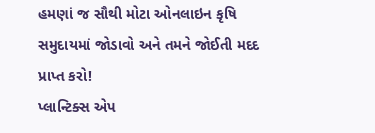હમણાં જ સૌથી મોટા ઓનલાઇન કૃષિ સમુદાયમાં જોડાવો અને તમને જોઈતી મદદ પ્રાપ્ત કરો!
પ્લાન્ટિક્સ એપ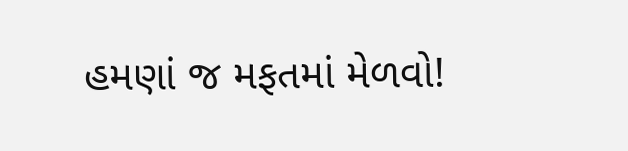હમણાં જ મફતમાં મેળવો!